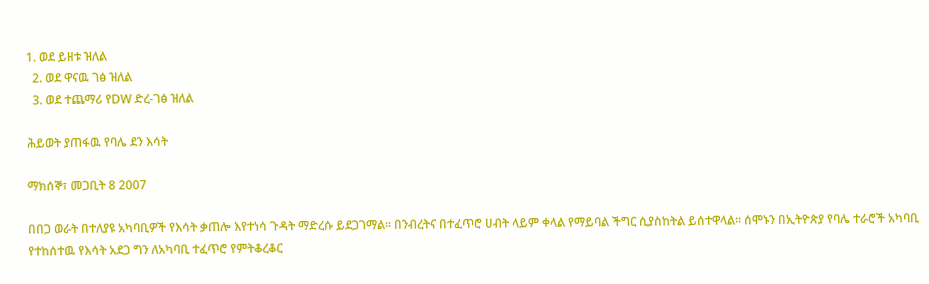1. ወደ ይዘቱ ዝለል
  2. ወደ ዋናዉ ገፅ ዝለል
  3. ወደ ተጨማሪ የDW ድረ-ገፅ ዝለል

ሕይወት ያጠፋዉ የባሌ ደን እሳት

ማክሰኞ፣ መጋቢት 8 2007

በበጋ ወራት በተለያዩ አካባቢዎች የእሳት ቃጠሎ እየተነሳ ጉዳት ማድረሱ ይደጋገማል። በንብረትና በተፈጥሮ ሀብት ላይም ቀላል የማይባል ችግር ሲያስከትል ይሰተዋላል። ሰሞኑን በኢትዮጵያ የባሌ ተራሮች አካባቢ የተከሰተዉ የእሳት አደጋ ግን ለአካባቢ ተፈጥሮ የምትቆረቆር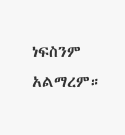ነፍስንም አልማረም።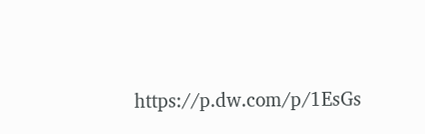https://p.dw.com/p/1EsGs